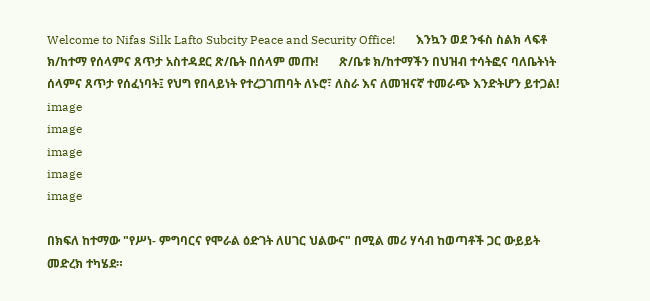Welcome to Nifas Silk Lafto Subcity Peace and Security Office!       እንኳን ወደ ንፋስ ስልክ ላፍቶ ክ/ከተማ የሰላምና ጸጥታ አስተዳደር ጽ/ቤት በሰላም መጡ!       ጽ/ቤቱ ክ/ከተማችን በህዝብ ተሳትፎና ባለቤትነት ሰላምና ጸጥታ የሰፈነባት፤ የህግ የበላይነት የተረጋገጠባት ለኑሮ፣ ለስራ እና ለመዝናኛ ተመራጭ እንድትሆን ይተጋል!
image
image
image
image
image

በክፍለ ከተማው "የሥነ- ምግባርና የሞራል ዕድገት ለሀገር ህልውና" በሚል መሪ ሃሳብ ከወጣቶች ጋር ውይይት መድረክ ተካሄደ።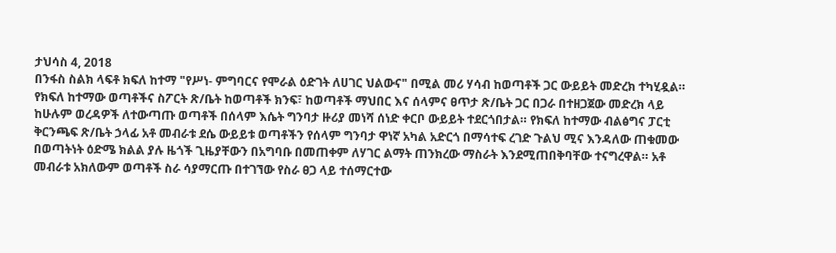ታህሳስ 4, 2018
በንፋስ ስልክ ላፍቶ ክፍለ ከተማ "የሥነ- ምግባርና የሞራል ዕድገት ለሀገር ህልውና" በሚል መሪ ሃሳብ ከወጣቶች ጋር ውይይት መድረክ ተካሂዷል። የክፍለ ከተማው ወጣቶችና ስፖርት ጽ/ቤት ከወጣቶች ክንፍ፣ ከወጣቶች ማህበር እና ሰላምና ፀጥታ ጽ/ቤት ጋር በጋራ በተዘጋጀው መድረክ ላይ ከሁሉም ወረዳዎች ለተውጣጡ ወጣቶች በሰላም እሴት ግንባታ ዙሪያ መነሻ ሰነድ ቀርቦ ውይይት ተደርጎበታል። የክፍለ ከተማው ብልፅግና ፓርቲ ቅርንጫፍ ጽ/ቤት ኃላፊ አቶ መብራቱ ደሴ ውይይቱ ወጣቶችን የሰላም ግንባታ ዋነኛ አካል አድርጎ በማሳተፍ ረገድ ጉልህ ሚና እንዳለው ጠቁመው በወጣትነት ዕድሜ ክልል ያሉ ዜጎች ጊዜያቸውን በአግባቡ በመጠቀም ለሃገር ልማት ጠንክረው ማስራት እንደሚጠበቅባቸው ተናግረዋል። አቶ መብራቱ አክለውም ወጣቶች ስራ ሳያማርጡ በተገኘው የስራ ፀጋ ላይ ተሰማርተው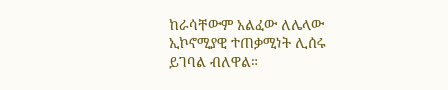ከራሳቸውም አልፈው ለሌላው ኢኮኖሚያዊ ተጠቃሚነት ሊሰሩ ይገባል ብለዋል።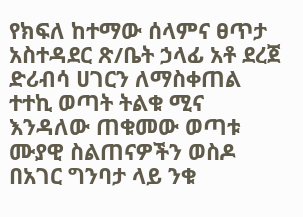የክፍለ ከተማው ሰላምና ፀጥታ አስተዳደር ጽ/ቤት ኃላፊ አቶ ደረጀ ድሪብሳ ሀገርን ለማስቀጠል ተተኪ ወጣት ትልቁ ሚና እንዳለው ጠቁመው ወጣቱ ሙያዊ ስልጠናዎችን ወስዶ በአገር ግንባታ ላይ ንቁ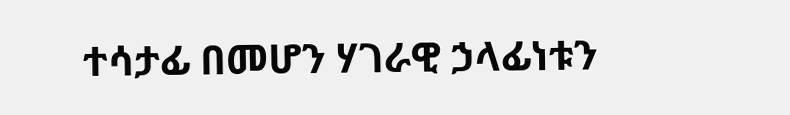ተሳታፊ በመሆን ሃገራዊ ኃላፊነቱን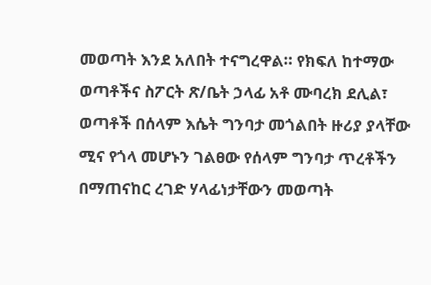መወጣት እንደ አለበት ተናግረዋል። የክፍለ ከተማው ወጣቶችና ስፖርት ጽ/ቤት ኃላፊ አቶ ሙባረክ ደሊል፣ ወጣቶች በሰላም እሴት ግንባታ መጎልበት ዙሪያ ያላቸው ሚና የጎላ መሆኑን ገልፀው የሰላም ግንባታ ጥረቶችን በማጠናከር ረገድ ሃላፊነታቸውን መወጣት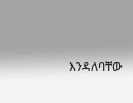እንዳለባቸው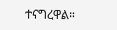ተናግረዋል።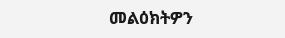መልዕክትዎን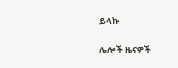ይላኩ

ሌሎች ዜናዎች